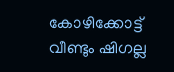കോഴിക്കോട്ട് വീണ്ടും ഷിഗല്ല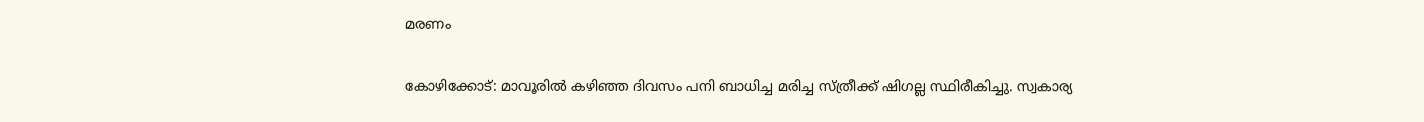മരണം

കോഴിക്കോട്: മാവൂരിൽ കഴിഞ്ഞ ദിവസം പനി ബാധിച്ച മരിച്ച സ്ത്രീക്ക് ഷിഗല്ല സ്ഥിരീകിച്ചു. സ്വകാര്യ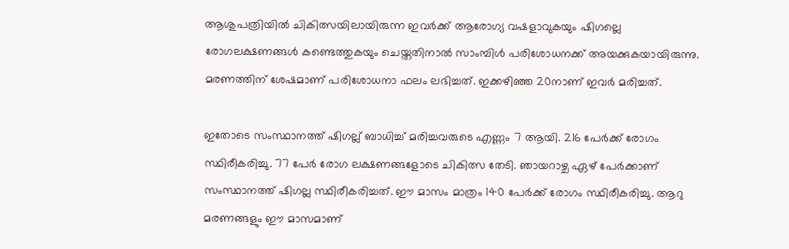ആശുപത്രിയിൽ ചികിത്സയിലായിരുന്ന ഇവര്‍ക്ക് ആരോഗ്യ വഷളാവുകയും ഷിഗല്ലെ രോഗലക്ഷണങ്ങൾ കണ്ടെത്തുകയും ചെയ്തതിനാൽ സാംമ്പിൾ പരിശോധനക്ക് അയക്കുകയായിരുന്നു. മരണത്തിന് ശേഷമാണ് പരിശോധനാ ഫലം ലഭിച്ചത്. ഇക്കഴിഞ്ഞ 20നാണ് ഇവർ മരിച്ചത്.

ഇതോടെ സംസ്ഥാനത്ത് ഷിഗല്ല് ബാധിച്ച് മരിച്ചവരുടെ എണ്ണം 7 ആയി. 216 പേർക്ക് രോഗം സ്ഥിരീകരിച്ചു. 77 പേർ രോഗ ലക്ഷണങ്ങളോടെ ചികിത്സ തേടി. ഞായറാഴ്ച ഏഴ് പേർക്കാണ് സംസ്ഥാനത്ത് ഷിഗല്ല സ്ഥിരീകരിച്ചത്. ഈ മാസം മാത്രം 140 പേർക്ക് രോഗം സ്ഥിരീകരിച്ചു. ആറു മരണങ്ങളും ഈ മാസമാണ്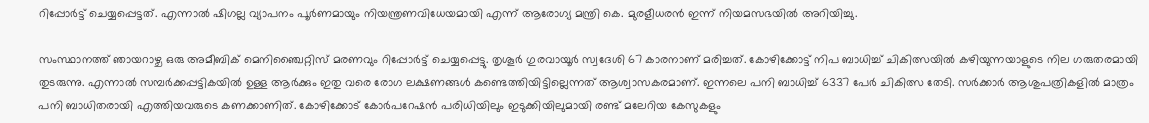റിപ്പോർട്ട് ചെയ്യപ്പെട്ടത്. എന്നാൽ ഷിഗല്ല വ്യാപനം പൂർണമായും നിയന്ത്രണവിധേയമായി എന്ന് ആരോഗ്യ മന്ത്രി കെ. മുരളീധരൻ ഇന്ന് നിയമസഭയിൽ അറിയിച്ചു.

സംസ്ഥാനത്ത് ഞായറാഴ്ച ഒരു അമീബിക് മെനിഞ്ചൈറ്റിസ് മരണവും റിപ്പോർട്ട് ചെയ്യപ്പെട്ടു. തൃശൂർ ഗുരവായൂർ സ്വദേശി 67 കാരനാണ് മരിച്ചത്. കോഴിക്കോട്ട് നിപ ബാധിച്ച് ചികിത്സയിൽ കഴിയുന്നയാളുടെ നില ഗരുതരമായി തുടരുന്നു. എന്നാൽ സമ്പർക്കപ്പട്ടികയിൽ ഉള്ള ആർക്കും ഇതു വരെ രോഗ ലക്ഷണങ്ങൾ കണ്ടെത്തിയിട്ടില്ലെന്നത് ആശ്വാസകരമാണ്. ഇന്നലെ പനി ബാധിച്ച് 6337 പേർ ചികിത്സ തേടി. സര്‍ക്കാർ ആശുപത്രികളിൽ മാത്രം പനി ബാധിതരായി എത്തിയവരുടെ കണക്കാണിത്. കോഴിക്കോട് കോർപറേഷൻ പരിധിയിലും ഇടുക്കിയിലുമായി രണ്ട് മലേറിയ കേസുകളും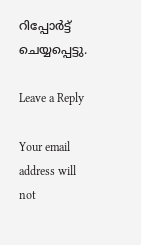റിപ്പോർട്ട് ചെയ്യപ്പെട്ടു.

Leave a Reply

Your email address will not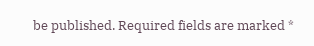be published. Required fields are marked *